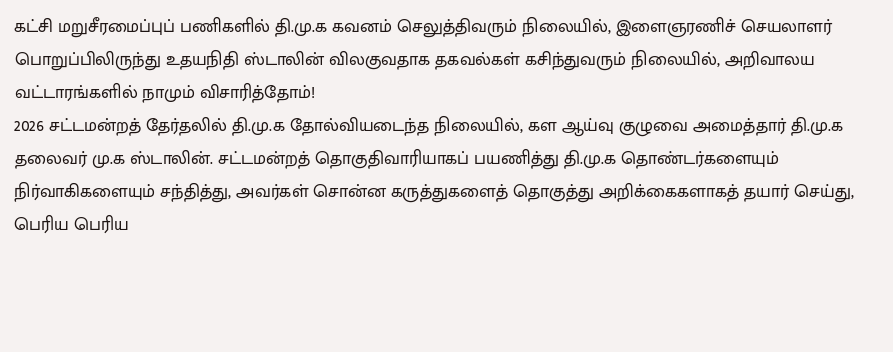கட்சி மறுசீரமைப்புப் பணிகளில் தி.மு.க கவனம் செலுத்திவரும் நிலையில், இளைஞரணிச் செயலாளர் பொறுப்பிலிருந்து உதயநிதி ஸ்டாலின் விலகுவதாக தகவல்கள் கசிந்துவரும் நிலையில், அறிவாலய வட்டாரங்களில் நாமும் விசாரித்தோம்!
2026 சட்டமன்றத் தேர்தலில் தி.மு.க தோல்வியடைந்த நிலையில், கள ஆய்வு குழுவை அமைத்தார் தி.மு.க தலைவர் மு.க ஸ்டாலின். சட்டமன்றத் தொகுதிவாரியாகப் பயணித்து தி.மு.க தொண்டர்களையும் நிர்வாகிகளையும் சந்தித்து, அவர்கள் சொன்ன கருத்துகளைத் தொகுத்து அறிக்கைகளாகத் தயார் செய்து, பெரிய பெரிய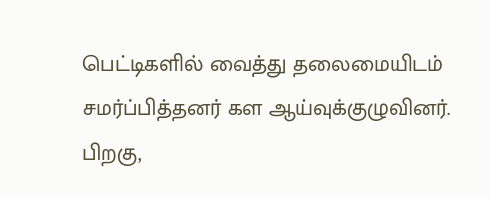பெட்டிகளில் வைத்து தலைமையிடம் சமர்ப்பித்தனர் கள ஆய்வுக்குழுவினர்.
பிறகு,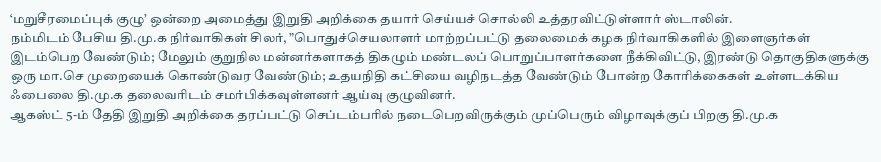‘மறுசீரமைப்புக் குழு’ ஒன்றை அமைத்து இறுதி அறிக்கை தயார் செய்யச் சொல்லி உத்தரவிட்டுள்ளார் ஸ்டாலின்.
நம்மிடம் பேசிய தி.மு.க நிர்வாகிகள் சிலர், ”பொதுச்செயலாளர் மாற்றப்பட்டு தலைமைக் கழக நிர்வாகிகளில் இளைஞர்கள் இடம்பெற வேண்டும்; மேலும் குறுநில மன்னர்களாகத் திகழும் மண்டலப் பொறுப்பாளர்களை நீக்கிவிட்டு, இரண்டு தொகுதிகளுக்கு ஒரு மா.செ முறையைக் கொண்டுவர வேண்டும்; உதயநிதி கட்சியை வழிநடத்த வேண்டும் போன்ற கோரிக்கைகள் உள்ளடக்கிய ஃபைலை தி.மு.க தலைவரிடம் சமர்பிக்கவுள்ளனர் ஆய்வு குழுவினர்.
ஆகஸ்ட் 5-ம் தேதி இறுதி அறிக்கை தரப்பட்டு செப்டம்பரில் நடைபெறவிருக்கும் முப்பெரும் விழாவுக்குப் பிறகு தி.மு.க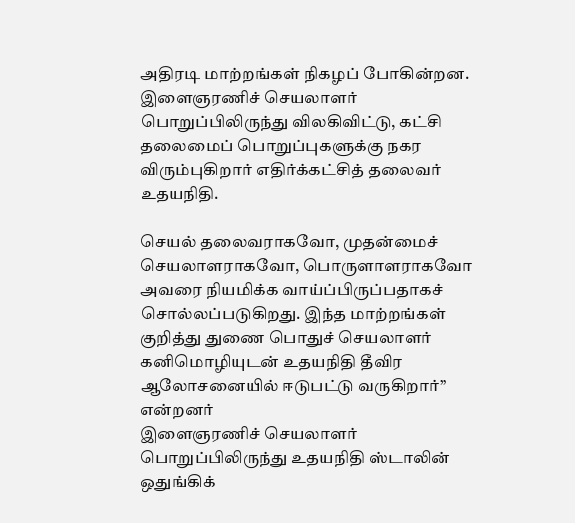அதிரடி மாற்றங்கள் நிகழப் போகின்றன. இளைஞரணிச் செயலாளர் பொறுப்பிலிருந்து விலகிவிட்டு, கட்சி தலைமைப் பொறுப்புகளுக்கு நகர விரும்புகிறார் எதிர்க்கட்சித் தலைவர் உதயநிதி.

செயல் தலைவராகவோ, முதன்மைச் செயலாளராகவோ, பொருளாளராகவோ அவரை நியமிக்க வாய்ப்பிருப்பதாகச் சொல்லப்படுகிறது. இந்த மாற்றங்கள் குறித்து துணை பொதுச் செயலாளர் கனிமொழியுடன் உதயநிதி தீவிர ஆலோசனையில் ஈடுபட்டு வருகிறார்” என்றனர்
இளைஞரணிச் செயலாளர் பொறுப்பிலிருந்து உதயநிதி ஸ்டாலின் ஒதுங்கிக்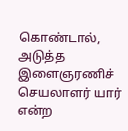கொண்டால், அடுத்த இளைஞரணிச் செயலாளர் யார் என்ற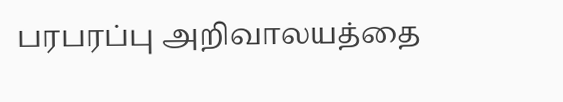பரபரப்பு அறிவாலயத்தை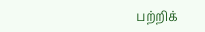பற்றிக்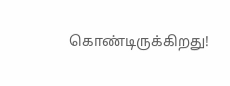கொண்டிருக்கிறது!